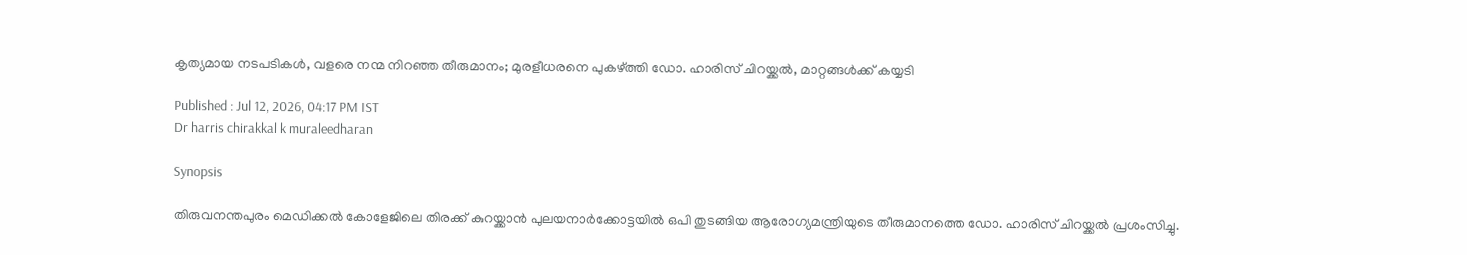കൃത്യമായ നടപടികൾ, വളരെ നന്മ നിറഞ്ഞ തീരുമാനം; മുരളീധരനെ പുകഴ്ത്തി ഡോ. ഹാരിസ് ചിറയ്ക്കൽ, മാറ്റങ്ങൾക്ക് കയ്യടി

Published : Jul 12, 2026, 04:17 PM IST
Dr harris chirakkal k muraleedharan

Synopsis

തിരുവനന്തപുരം മെഡിക്കൽ കോളേജിലെ തിരക്ക് കുറയ്ക്കാൻ പുലയനാർക്കോട്ടയിൽ ഒപി തുടങ്ങിയ ആരോഗ്യമന്ത്രിയുടെ തീരുമാനത്തെ ഡോ. ഹാരിസ് ചിറയ്ക്കൽ പ്രശംസിച്ചു.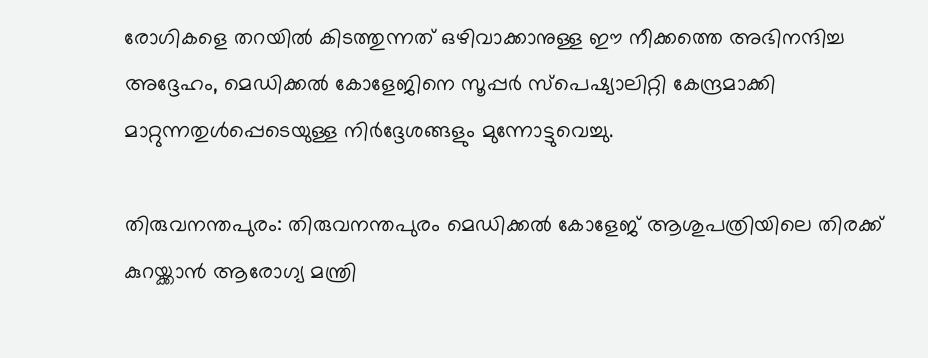രോഗികളെ തറയിൽ കിടത്തുന്നത് ഒഴിവാക്കാനുള്ള ഈ നീക്കത്തെ അഭിനന്ദിച്ച അദ്ദേഹം, മെഡിക്കൽ കോളേജിനെ സൂപ്പർ സ്പെഷ്യാലിറ്റി കേന്ദ്രമാക്കി മാറ്റുന്നതുൾപ്പെടെയുള്ള നിർദ്ദേശങ്ങളും മുന്നോട്ടുവെച്ചു.

തിരുവനന്തപുരം: തിരുവനന്തപുരം മെഡിക്കൽ കോളേജ് ആശുപത്രിയിലെ തിരക്ക് കുറയ്ക്കാൻ ആരോഗ്യ മന്ത്രി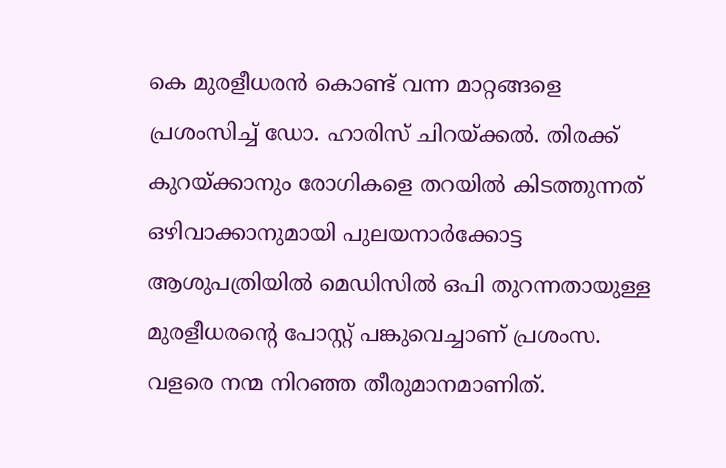കെ മുരളീധരൻ കൊണ്ട് വന്ന മാറ്റങ്ങളെ പ്രശംസിച്ച് ഡോ. ഹാരിസ് ചിറയ്ക്കൽ. തിരക്ക് കുറയ്ക്കാനും രോഗികളെ തറയിൽ കിടത്തുന്നത് ഒഴിവാക്കാനുമായി പുലയനാർക്കോട്ട ആശുപത്രിയിൽ മെഡിസിൽ ഒപി തുറന്നതായുള്ള മുരളീധരന്‍റെ പോസ്റ്റ് പങ്കുവെച്ചാണ് പ്രശംസ. വളരെ നന്മ നിറഞ്ഞ തീരുമാനമാണിത്.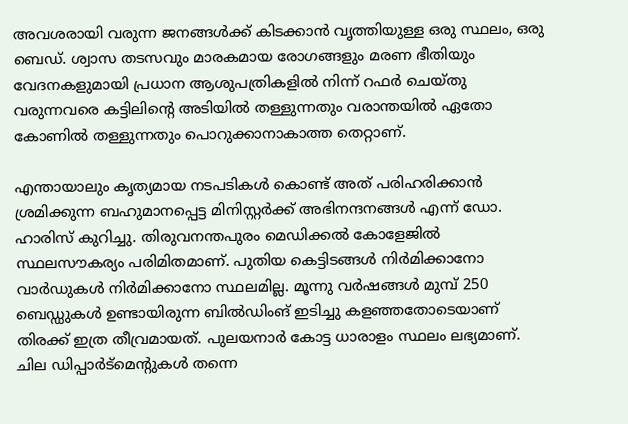അവശരായി വരുന്ന ജനങ്ങൾക്ക് കിടക്കാൻ വൃത്തിയുള്ള ഒരു സ്ഥലം, ഒരു ബെഡ്. ശ്വാസ തടസവും മാരകമായ രോഗങ്ങളും മരണ ഭീതിയും വേദനകളുമായി പ്രധാന ആശുപത്രികളിൽ നിന്ന് റഫർ ചെയ്തു വരുന്നവരെ കട്ടിലിന്‍റെ അടിയിൽ തള്ളുന്നതും വരാന്തയിൽ ഏതോ കോണിൽ തള്ളുന്നതും പൊറുക്കാനാകാത്ത തെറ്റാണ്.

എന്തായാലും കൃത്യമായ നടപടികൾ കൊണ്ട് അത് പരിഹരിക്കാൻ ശ്രമിക്കുന്ന ബഹുമാനപ്പെട്ട മിനിസ്റ്റർക്ക് അഭിനന്ദനങ്ങൾ എന്ന് ഡോ. ഹാരിസ് കുറിച്ചു. തിരുവനന്തപുരം മെഡിക്കൽ കോളേജിൽ സ്ഥലസൗകര്യം പരിമിതമാണ്. പുതിയ കെട്ടിടങ്ങൾ നിർമിക്കാനോ വാർഡുകൾ നിർമിക്കാനോ സ്ഥലമില്ല. മൂന്നു വർഷങ്ങൾ മുമ്പ് 250 ബെഡ്ഡുകൾ ഉണ്ടായിരുന്ന ബിൽഡിംങ് ഇടിച്ചു കളഞ്ഞതോടെയാണ് തിരക്ക് ഇത്ര തീവ്രമായത്. പുലയനാർ കോട്ട ധാരാളം സ്ഥലം ലഭ്യമാണ്. ചില ഡിപ്പാർട്മെന്‍റുകൾ തന്നെ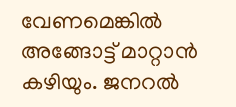വേണമെങ്കിൽ അങ്ങോട്ട് മാറ്റാൻ കഴിയും. ജനറൽ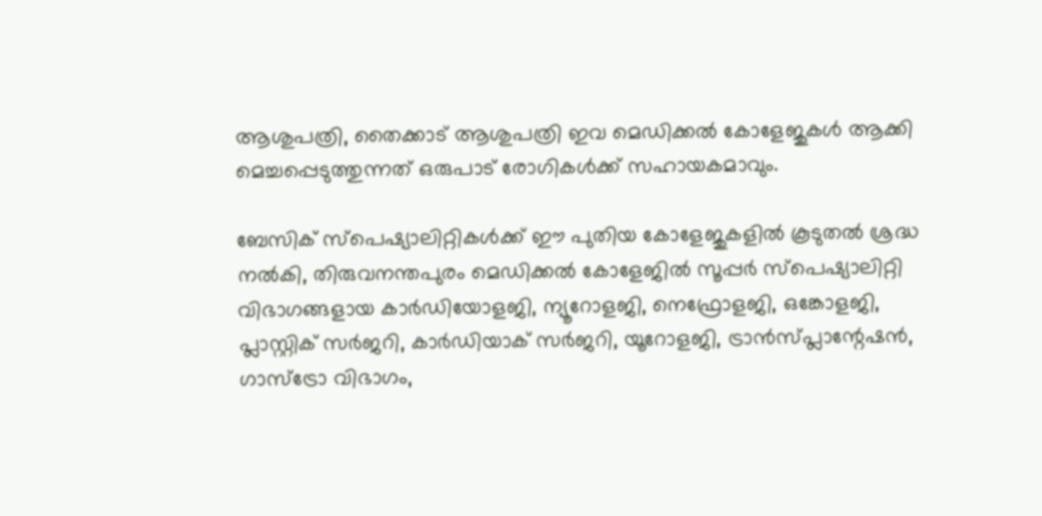ആശുപത്രി, തൈക്കാട് ആശുപത്രി ഇവ മെഡിക്കൽ കോളേജുകൾ ആക്കി മെച്ചപ്പെടുത്തുന്നത് ഒരുപാട് രോഗികൾക്ക് സഹായകമാവും.

ബേസിക് സ്പെഷ്യാലിറ്റികൾക്ക് ഈ പുതിയ കോളേജുകളിൽ കൂടുതൽ ശ്രദ്ധ നൽകി, തിരുവനന്തപുരം മെഡിക്കൽ കോളേജിൽ സൂപ്പർ സ്പെഷ്യാലിറ്റി വിഭാഗങ്ങളായ കാർഡിയോളജി, ന്യൂറോളജി, നെഫ്രോളജി, ഒങ്കോളജി, പ്ലാസ്റ്റിക് സർജറി, കാർഡിയാക് സർജറി, യൂറോളജി, ട്രാൻസ്പ്ലാന്റേഷൻ, ഗാസ്ട്രോ വിഭാഗം,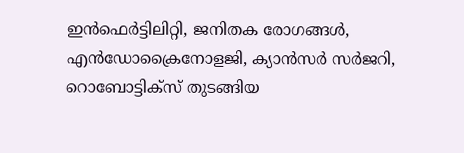ഇൻഫെർട്ടിലിറ്റി, ജനിതക രോഗങ്ങൾ, എൻഡോക്രൈനോളജി, ക്യാൻസർ സർജറി, റൊബോട്ടിക്സ് തുടങ്ങിയ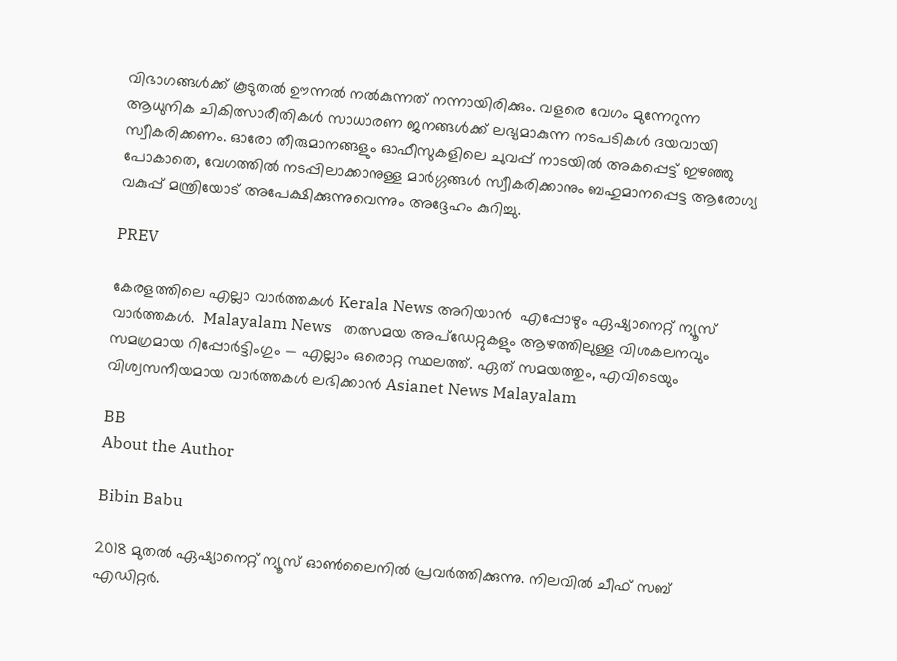വിഭാഗങ്ങൾക്ക് കൂടുതൽ ഊന്നൽ നൽകുന്നത് നന്നായിരിക്കും. വളരെ വേഗം മുന്നേറുന്ന ആധുനിക ചികിത്സാരീതികൾ സാധാരണ ജനങ്ങൾക്ക് ലഭ്യമാകുന്ന നടപടികൾ ദയവായി സ്വീകരിക്കണം. ഓരോ തീരുമാനങ്ങളും ഓഫീസുകളിലെ ചുവപ്പ് നാടയിൽ അകപ്പെട്ട് ഇഴഞ്ഞു പോകാതെ, വേഗത്തിൽ നടപ്പിലാക്കാനുള്ള മാർഗ്ഗങ്ങൾ സ്വീകരിക്കാനും ബഹുമാനപ്പെട്ട ആരോഗ്യ വകുപ്പ് മന്ത്രിയോട് അപേക്ഷിക്കുന്നുവെന്നും അദ്ദേഹം കുറിച്ചു.

PREV

കേരളത്തിലെ എല്ലാ വാർത്തകൾ Kerala News അറിയാൻ  എപ്പോഴും ഏഷ്യാനെറ്റ് ന്യൂസ് വാർത്തകൾ.  Malayalam News   തത്സമയ അപ്‌ഡേറ്റുകളും ആഴത്തിലുള്ള വിശകലനവും സമഗ്രമായ റിപ്പോർട്ടിംഗും — എല്ലാം ഒരൊറ്റ സ്ഥലത്ത്. ഏത് സമയത്തും, എവിടെയും വിശ്വസനീയമായ വാർത്തകൾ ലഭിക്കാൻ Asianet News Malayalam

BB
About the Author

Bibin Babu

2018 മുതല്‍ ഏഷ്യാനെറ്റ് ന്യൂസ് ഓണ്‍ലൈനില്‍ പ്രവര്‍ത്തിക്കുന്നു. നിലവില്‍ ചീഫ് സബ് എഡിറ്റർ.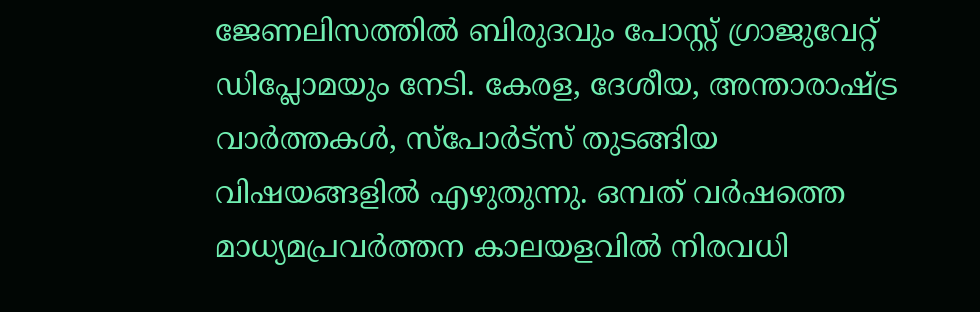ജേണലിസത്തില്‍ ബിരുദവും പോസ്റ്റ് ഗ്രാജുവേറ്റ് ഡിപ്ലോമയും നേടി. കേരള, ദേശീയ, അന്താരാഷ്ട്ര വാര്‍ത്തകള്‍, സ്പോര്‍ട്സ് തുടങ്ങിയ വിഷയങ്ങളില്‍ എഴുതുന്നു. ഒമ്പത് വര്‍ഷത്തെ മാധ്യമപ്രവര്‍ത്തന കാലയളവില്‍ നിരവധി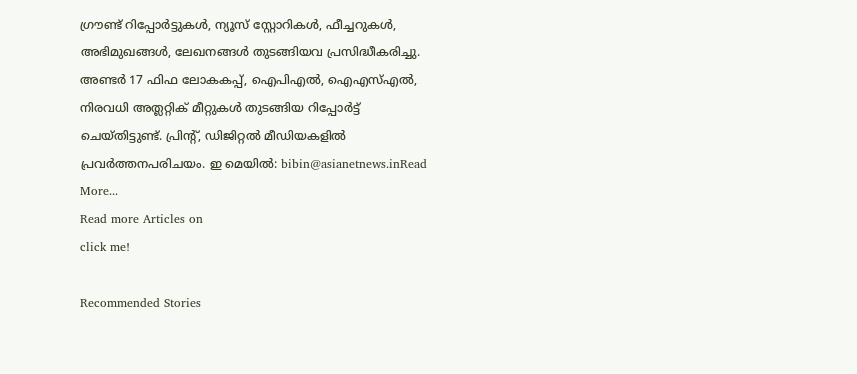ഗ്രൗണ്ട് റിപ്പോര്‍ട്ടുകള്‍, ന്യൂസ് സ്റ്റോറികള്‍, ഫീച്ചറുകള്‍, അഭിമുഖങ്ങള്‍, ലേഖനങ്ങള്‍ തുടങ്ങിയവ പ്രസിദ്ധീകരിച്ചു. അണ്ടര്‍ 17 ഫിഫ ലോകകപ്പ്, ഐപിഎൽ, ഐഎസ്എൽ, നിരവധി അത്ലറ്റിക് മീറ്റുകൾ തുടങ്ങിയ റിപ്പോര്‍ട്ട് ചെയ്തിട്ടുണ്ട്. പ്രിന്‍റ്, ഡിജിറ്റല്‍ മീഡിയകളില്‍ പ്രവര്‍ത്തനപരിചയം. ഇ മെയില്‍: bibin@asianetnews.inRead More...
Read more Articles on
click me!

Recommended Stories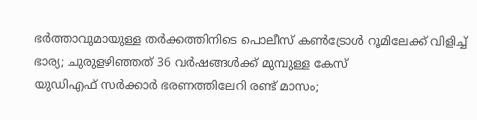ഭര്‍ത്താവുമായുള്ള തർക്കത്തിനിടെ പൊലീസ് കൺട്രോൾ റൂമിലേക്ക് വിളിച്ച് ഭാര്യ; ചുരുളഴിഞ്ഞത് 36 വർഷങ്ങൾക്ക് മുമ്പുള്ള കേസ്
യുഡിഎഫ് സർക്കാർ ഭരണത്തിലേറി രണ്ട് മാസം;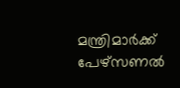മന്ത്രിമാർക്ക് പേഴ്സണൽ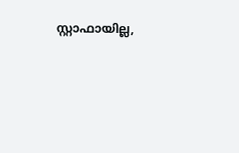സ്റ്റാഫായില്ല,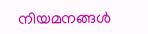നിയമനങ്ങൾ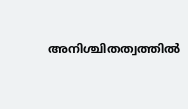അനിശ്ചിതത്വത്തിൽ